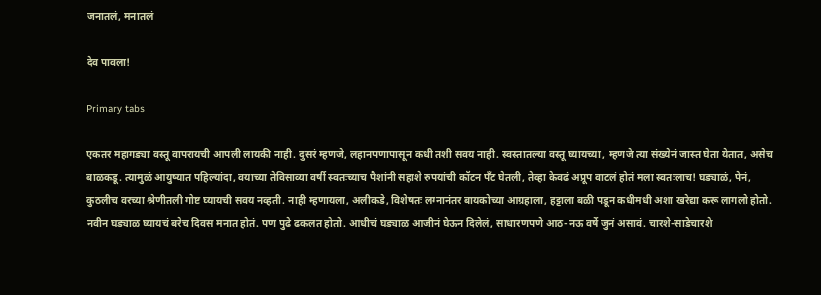जनातलं, मनातलं

देव पावला!

Primary tabs

एकतर महागड्या वस्तू वापरायची आपली लायकी नाही. दुसरं म्हणजे, लहानपणापासून कधी तशी सवय नाही. स्वस्तातल्या वस्तू घ्यायच्या, म्हणजे त्या संख्येनं जास्त घेता येतात, असेच बाळकडू. त्यामुळं आयुष्यात पहिल्यांदा, वयाच्या तेविसाव्या वर्षी स्वतःच्याच पैशांनी सहाशे रुपयांची कॉटन पॅंट घेतली, तेव्हा केवढं अप्रूप वाटलं होतं मला स्वतःलाच! घड्याळं, पेनं, कुठलीच वरच्या श्रेणीतली गोष्ट घ्यायची सवय नव्हती. नाही म्हणायला, अलीकडे, विशेषतः लग्नानंतर बायकोच्या आग्रहाला, हट्टाला बळी पडून कधीमधी अशा खरेद्या करू लागलो होतो.
नवीन घड्याळ घ्यायचं बरेच दिवस मनात होतं. पण पुढे ढकलत होतो. आधीचं घड्याळ आजीनं घेऊन दिलेलं, साधारणपणे आठ-नऊ वर्षे जुनं असावं. चारशे-साडेचारशे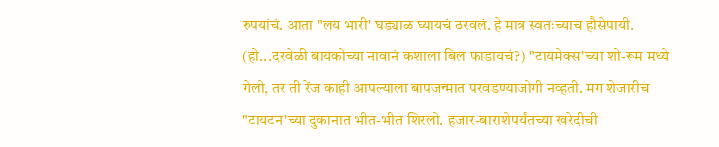रुपयांचं. आता "लय भारी' घड्याळ घ्यायचं ठरवलं. हे मात्र स्वतःच्याच हौसेपायी. (हो...दरवेळी बायकोच्या नावानं कशाला बिल फाडायचं?) "टायमेक्‍स'च्या शो-रूम मध्ये गेलो, तर ती रेंज काही आपल्याला बापजन्मात परवडण्याजोगी नव्हती. मग शेजारीच "टायटन'च्या दुकानात भीत-भीत शिरलो. हजार-बाराशेपर्यंतच्या खरेदीची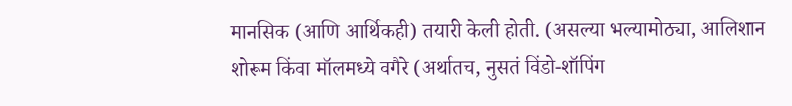मानसिक (आणि आर्थिकही) तयारी केली होती. (असल्या भल्यामोठ्या, आलिशान शोरूम किंवा मॉलमध्ये वगैरे (अर्थातच, नुसतं विंडो-शॉपिंग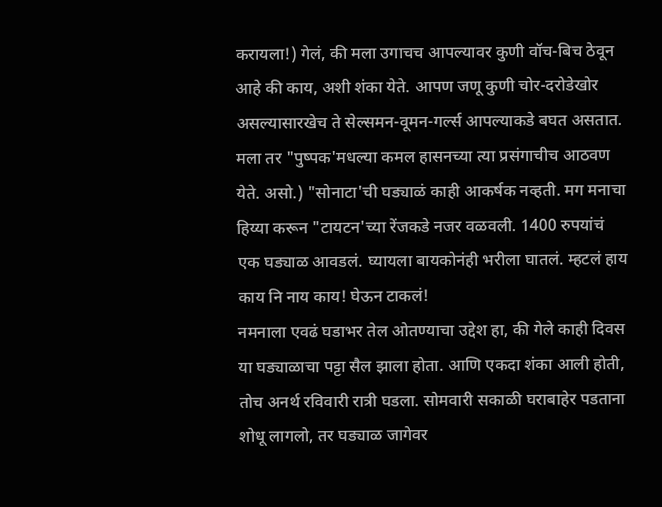करायला!) गेलं, की मला उगाचच आपल्यावर कुणी वॉच-बिच ठेवून आहे की काय, अशी शंका येते. आपण जणू कुणी चोर-दरोडेखोर असल्यासारखेच ते सेल्समन-वूमन-गर्ल्स आपल्याकडे बघत असतात. मला तर "पुष्पक'मधल्या कमल हासनच्या त्या प्रसंगाचीच आठवण येते. असो.) "सोनाटा'ची घड्याळं काही आकर्षक नव्हती. मग मनाचा हिय्या करून "टायटन'च्या रेंजकडे नजर वळवली. 1400 रुपयांचं एक घड्याळ आवडलं. घ्यायला बायकोनंही भरीला घातलं. म्हटलं हाय काय नि नाय काय! घेऊन टाकलं!
नमनाला एवढं घडाभर तेल ओतण्याचा उद्देश हा, की गेले काही दिवस या घड्याळाचा पट्टा सैल झाला होता. आणि एकदा शंका आली होती, तोच अनर्थ रविवारी रात्री घडला. सोमवारी सकाळी घराबाहेर पडताना शोधू लागलो, तर घड्याळ जागेवर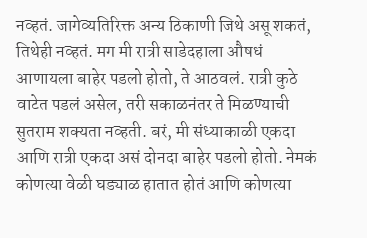नव्हतं. जागेव्यतिरिक्त अन्य ठिकाणी जिथे असू शकतं, तिथेही नव्हतं. मग मी रात्री साडेदहाला औषधं आणायला बाहेर पडलो होतो, ते आठवलं. रात्री कुठे वाटेत पडलं असेल, तरी सकाळनंतर ते मिळण्याची सुतराम शक्‍यता नव्हती. बरं, मी संध्याकाळी एकदा आणि रात्री एकदा असं दोनदा बाहेर पडलो होतो. नेमकं कोणत्या वेळी घड्याळ हातात होतं आणि कोणत्या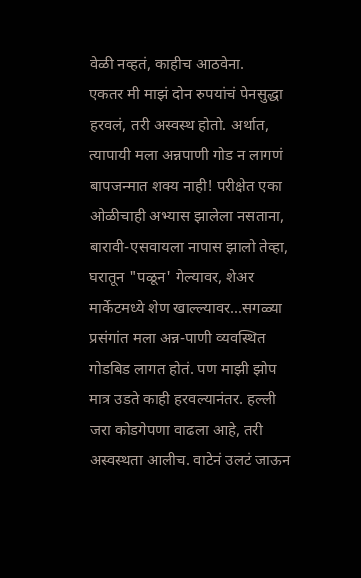वेळी नव्हतं, काहीच आठवेना.
एकतर मी माझं दोन रुपयांचं पेनसुद्धा हरवलं, तरी अस्वस्थ होतो. अर्थात, त्यापायी मला अन्नपाणी गोड न लागणं बापजन्मात शक्‍य नाही! परीक्षेत एका ओळीचाही अभ्यास झालेला नसताना, बारावी-एसवायला नापास झालो तेव्हा, घरातून "पळून' गेल्यावर, शेअर मार्केटमध्ये शेण खाल्ल्यावर...सगळ्या प्रसंगांत मला अन्न-पाणी व्यवस्थित गोडबिड लागत होतं. पण माझी झोप मात्र उडते काही हरवल्यानंतर. हल्ली जरा कोडगेपणा वाढला आहे, तरी अस्वस्थता आलीच. वाटेनं उलटं जाऊन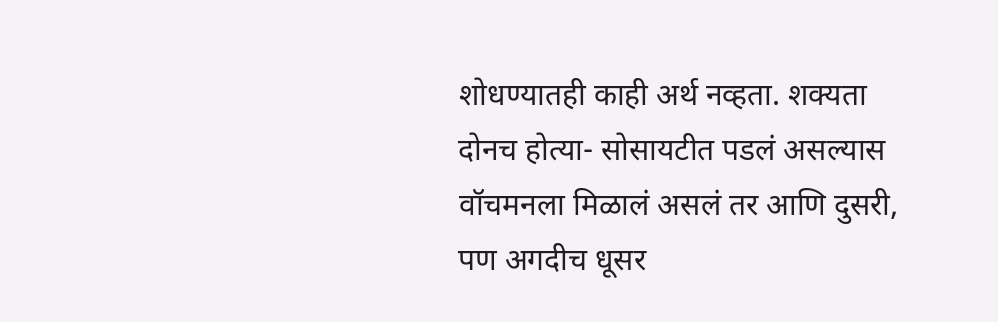शोधण्यातही काही अर्थ नव्हता. शक्‍यता दोनच होत्या- सोसायटीत पडलं असल्यास वॉचमनला मिळालं असलं तर आणि दुसरी, पण अगदीच धूसर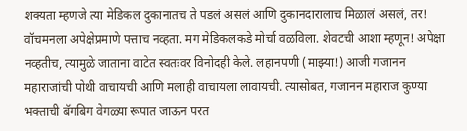शक्‍यता म्हणजे त्या मेडिकल दुकानातच ते पडलं असलं आणि दुकानदारालाच मिळालं असलं, तर! वॉचमनला अपेक्षेप्रमाणे पत्ताच नव्हता. मग मेडिकलकडे मोर्चा वळविला. शेवटची आशा म्हणून! अपेक्षा नव्हतीच, त्यामुळे जाताना वाटेत स्वतःवर विनोदही केले. लहानपणी (माझ्या!) आजी गजानन महाराजांची पोथी वाचायची आणि मलाही वाचायला लावायची. त्यासोबत, गजानन महाराज कुण्या भक्ताची बॅगबिग वेगळ्या रूपात जाऊन परत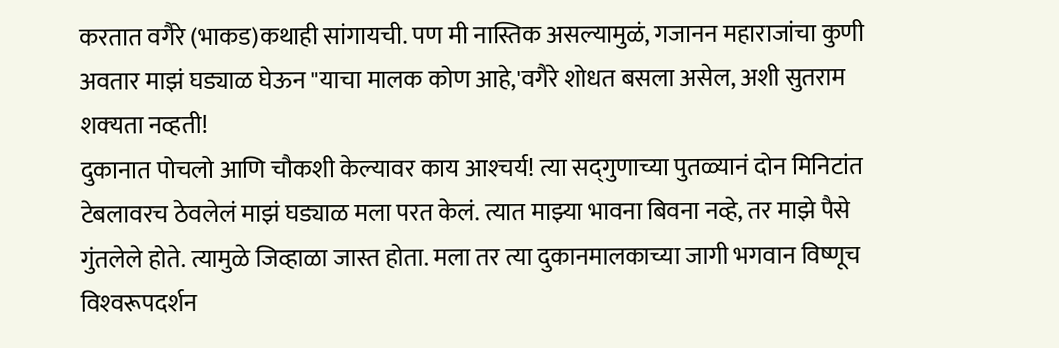करतात वगैरे (भाकड)कथाही सांगायची. पण मी नास्तिक असल्यामुळं, गजानन महाराजांचा कुणी अवतार माझं घड्याळ घेऊन "याचा मालक कोण आहे,'वगैरे शोधत बसला असेल, अशी सुतराम शक्‍यता नव्हती!
दुकानात पोचलो आणि चौकशी केल्यावर काय आश्‍चर्य! त्या सद्‌गुणाच्या पुतळ्यानं दोन मिनिटांत टेबलावरच ठेवलेलं माझं घड्याळ मला परत केलं. त्यात माझ्या भावना बिवना नव्हे, तर माझे पैसे गुंतलेले होते. त्यामुळे जिव्हाळा जास्त होता. मला तर त्या दुकानमालकाच्या जागी भगवान विष्णूच विश्‍वरूपदर्शन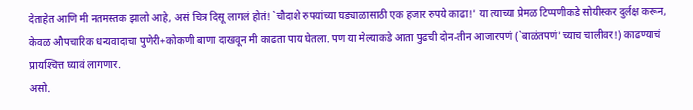देताहेत आणि मी नतमस्तक झालो आहे, असं चित्र दिसू लागलं होतं! `चौदाशे रुपयांच्या घड्याळासाठी एक हजार रुपये काढा!' या त्याच्या प्रेमळ टिप्पणीकडे सोयीस्कर दुर्लक्ष करून, केवळ औपचारिक धन्यवादाचा पुणेरी+कोकणी बाणा दाखवून मी काढता पाय घेतला. पण या मेल्याकडे आता पुढची दोन-तीन आजारपणं (`बाळंतपणं'च्याच चालीवर!) काढण्याचं प्रायश्‍चित्त घ्यावं लागणार.
असो.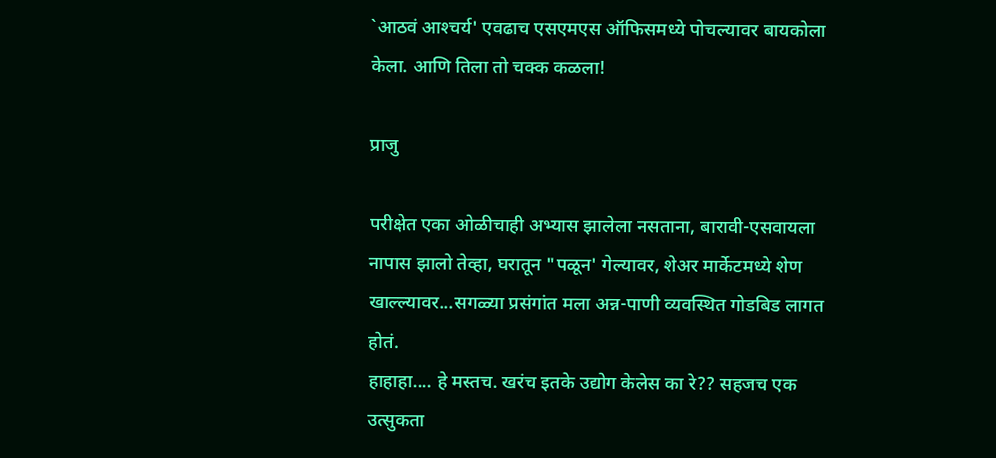`आठवं आश्‍चर्य' एवढाच एसएमएस ऑफिसमध्ये पोचल्यावर बायकोला केला. आणि तिला तो चक्क कळला!

प्राजु

परीक्षेत एका ओळीचाही अभ्यास झालेला नसताना, बारावी-एसवायला नापास झालो तेव्हा, घरातून "पळून' गेल्यावर, शेअर मार्केटमध्ये शेण खाल्ल्यावर...सगळ्या प्रसंगांत मला अन्न-पाणी व्यवस्थित गोडबिड लागत होतं.
हाहाहा.... हे मस्तच. खरंच इतके उद्योग केलेस का रे?? सहजच एक उत्सुकता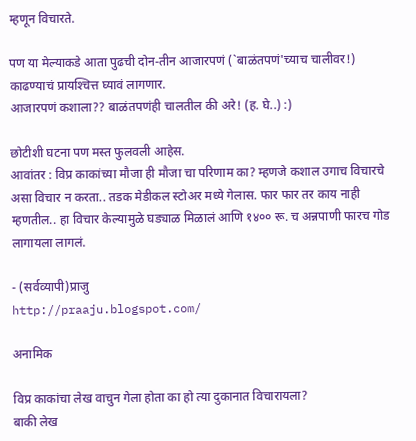म्हणून विचारते.

पण या मेल्याकडे आता पुढची दोन-तीन आजारपणं (`बाळंतपणं'च्याच चालीवर!) काढण्याचं प्रायश्‍चित्त घ्यावं लागणार.
आजारपणं कशाला?? बाळंतपणंही चालतील की अरे! (ह. घे..) :)

छोटीशी घटना पण मस्त फुलवली आहेस.
आवांतर : विप्र काकांच्या मौजा ही मौजा चा परिणाम का? म्हणजे कशाल उगाच विचारचे असा विचार न करता.. तडक मेडीकल स्टोअर मध्ये गेलास. फार फार तर काय नाही म्हणतील.. हा विचार केल्यामुळे घड्याळ मिळालं आणि १४०० रू. च अन्नपाणी फारच गोड लागायला लागलं.

- (सर्वव्यापी)प्राजु
http://praaju.blogspot.com/

अनामिक

विप्र काकांचा लेख वाचुन गेला होता का हो त्या दुकानात विचारायला?
बाकी लेख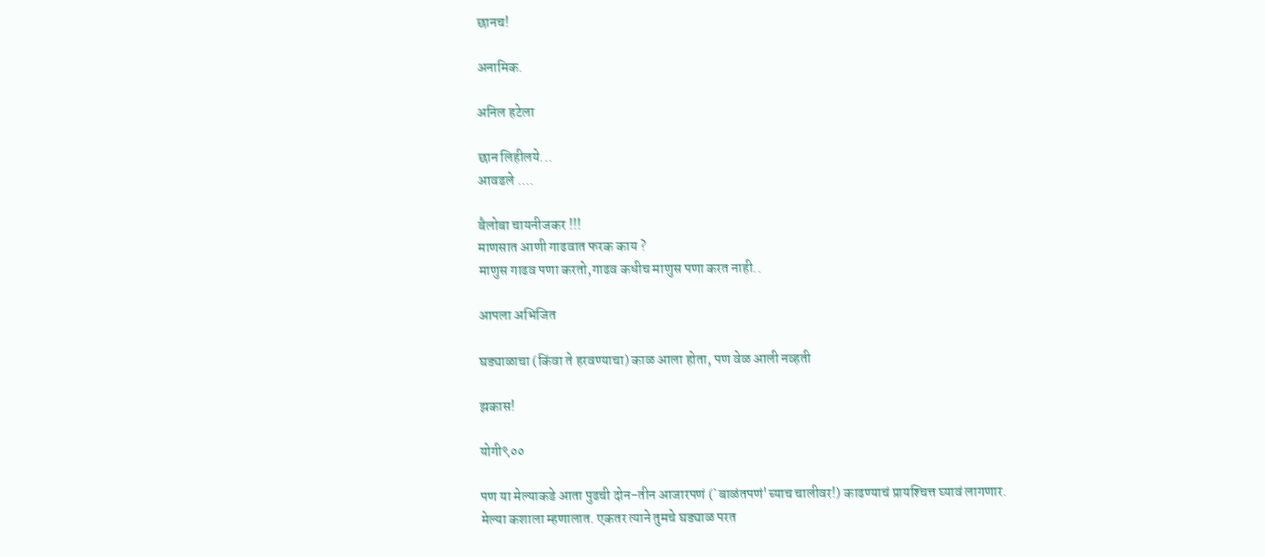छानच!

अनामिक.

अनिल हटेला

छान लिहीलये...
आवडले ....

बैलोबा चायनीजकर !!!
माणसात आणी गाढवात फरक काय ?
माणुस गाढव पणा करतो,गाढव कधीच माणुस पणा करत नाही..

आपला अभिजित

घड्याळाचा (किंवा ते हरवण्याचा) काळ आला होता, पण वेळ आली नव्हती

झकास!

योगी९००

पण या मेल्याकडे आता पुढची दोन-तीन आजारपणं (`बाळंतपणं'च्याच चालीवर!) काढण्याचं प्रायश्‍चित्त घ्यावं लागणार.
मेल्या कशाला म्हणालात. एकतर त्याने तुमचे घड्याळ परत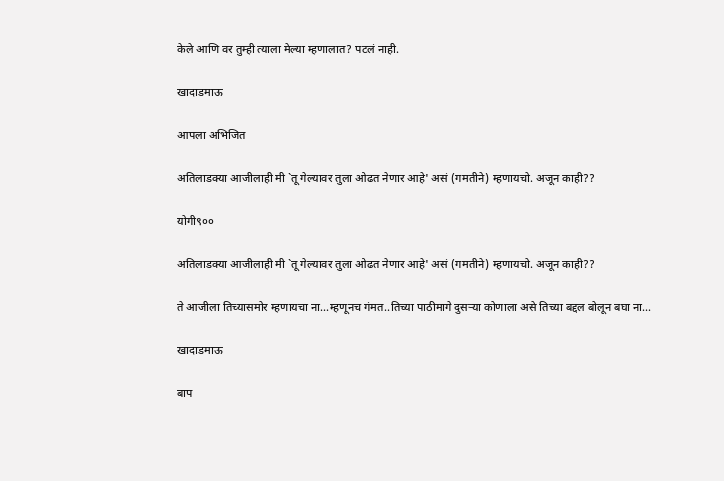केले आणि वर तुम्ही त्याला मेल्या म्हणालात? पटलं नाही.

खादाडमाऊ

आपला अभिजित

अतिलाडक्या आजीलाही मी `तू गेल्यावर तुला ओढत नेणार आहे' असं (गमतीने) म्हणायचो. अजून काही??

योगी९००

अतिलाडक्या आजीलाही मी `तू गेल्यावर तुला ओढत नेणार आहे' असं (गमतीने) म्हणायचो. अजून काही??

ते आजीला तिच्यासमोर म्हणायचा ना...म्हणूनच गंमत..तिच्या पाठीमागे दुसर्‍या कोणाला असे तिच्या बद्दल बोलून बघा ना...

खादाडमाऊ

बाप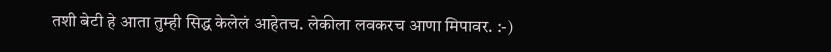तशी बेटी हे आता तुम्ही सिद्ध केलेलं आहेतच. लेकीला लवकरच आणा मिपावर. :-)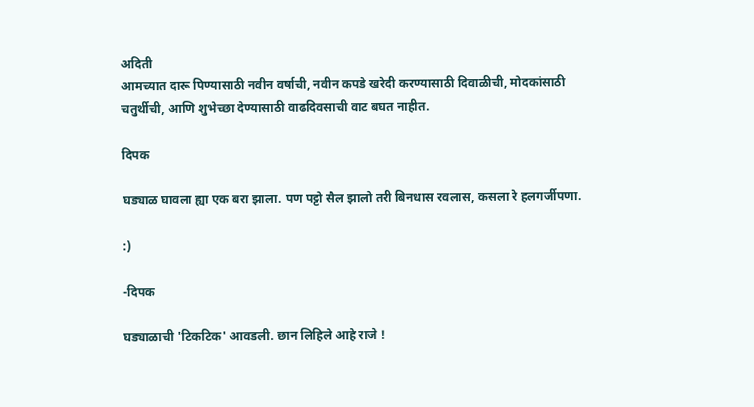अदिती
आमच्यात दारू पिण्यासाठी नवीन वर्षाची, नवीन कपडे खरेदी करण्यासाठी दिवाळीची, मोदकांसाठी चतुर्थीची, आणि शुभेच्छा देण्यासाठी वाढदिवसाची वाट बघत नाहीत.

दिपक

घड्याळ घावला ह्या एक बरा झाला. पण पट्टो सैल झालो तरी बिनधास रवलास, कसला रे हलगर्जीपणा.

:)

-दिपक

घड्याळाची 'टिकटिक' आवडली. छान लिहिले आहे राजे !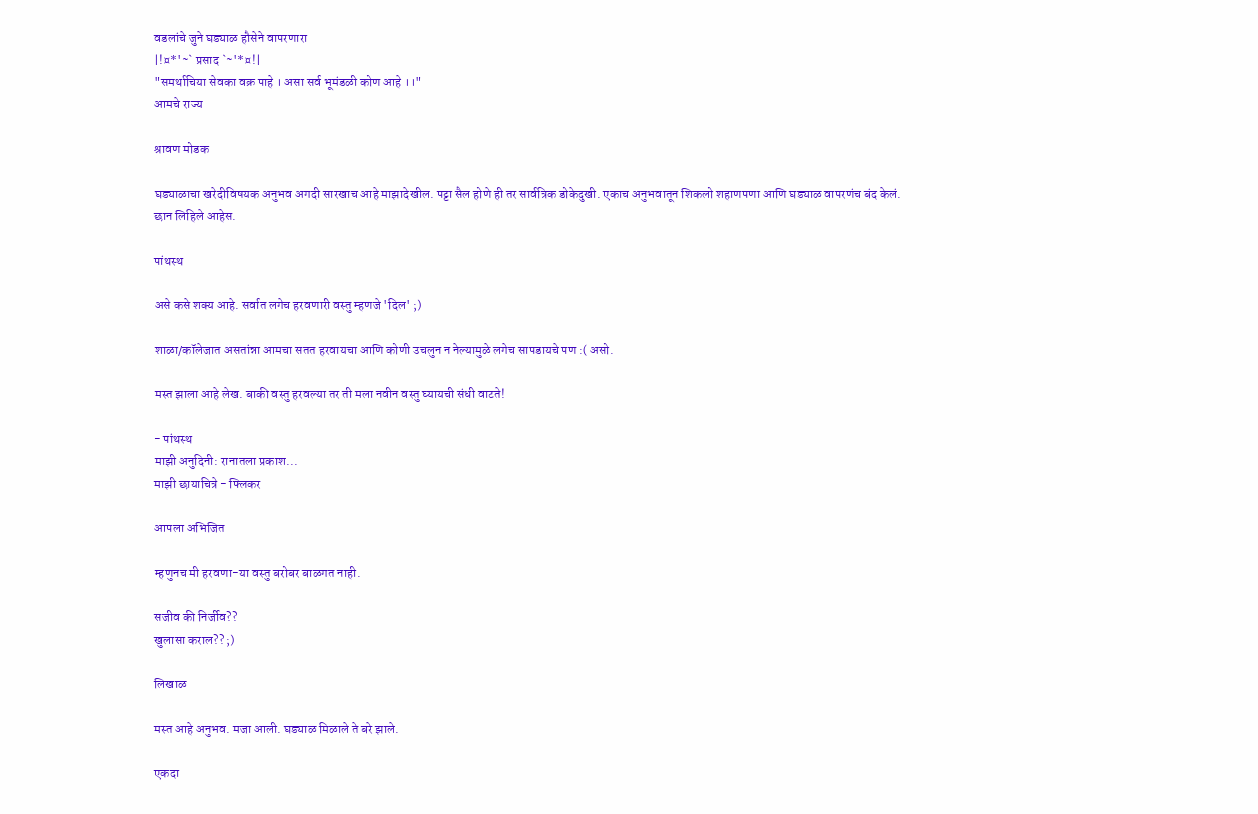वडलांचे जुने घड्याळ हौसेने वापरणारा
|!¤*'~` प्रसाद `~'*¤!|
"समर्थाचिया सेवका वक्र पाहे । असा सर्व भूमंडळी कोण आहे ।।"
आमचे राज्य

श्रावण मोडक

घड्याळाचा खरेदीविषयक अनुभव अगदी सारखाच आहे माझादेखील. पट्टा सैल होणे ही तर सार्वत्रिक डोकेदुखी. एकाच अनुभवातून शिकलो शहाणपणा आणि घड्याळ वापरणंच बंद केलं.
छान लिहिले आहेस.

पांथस्थ

असे कसे शक्य आहे. सर्वात लगेच हरवणारी वस्तु म्हणजे 'दिल' ;)

शाळा/कॉलेजात असतांन्ना आमचा सतत हरवायचा आणि कोणी उचलुन न नेल्यामुळे लगेच सापडायचे पण :( असो.

मस्त झाला आहे लेख. बाकी वस्तु हरवल्या तर ती मला नवीन वस्तु घ्यायची संधी वाटते!

- पांथस्थ
माझी अनुदिनी: रानातला प्रकाश...
माझी छायाचित्रे - फ्लिकर

आपला अभिजित

म्हणुनच मी हरवणा-या वस्तु बरोबर बाळगत नाही.

सजीव की निर्जीव??
खुलासा कराल?? ;)

लिखाळ

मस्त आहे अनुभव. मजा आली. घड्याळ मिळाले ते बरे झाले.

एकदा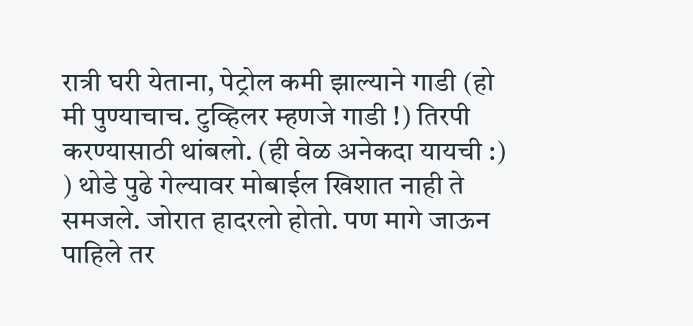रात्री घरी येताना, पेट्रोल कमी झाल्याने गाडी (हो मी पुण्याचाच. टुव्हिलर म्हणजे गाडी !) तिरपी करण्यासाठी थांबलो. (ही वेळ अनेकदा यायची :) ) थोडे पुढे गेल्यावर मोबाईल खिशात नाही ते समजले. जोरात हादरलो होतो. पण मागे जाऊन पाहिले तर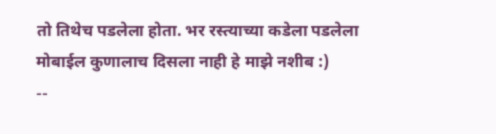तो तिथेच पडलेला होता. भर रस्त्याच्या कडेला पडलेला मोबाईल कुणालाच दिसला नाही हे माझे नशीब :)
--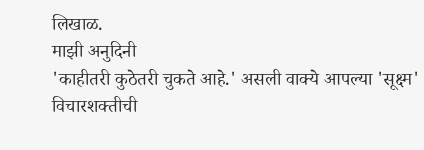लिखाळ.
माझी अनुदिनी
'काहीतरी कुठेतरी चुकते आहे.' असली वाक्ये आपल्या 'सूक्ष्म' विचारशक्तीची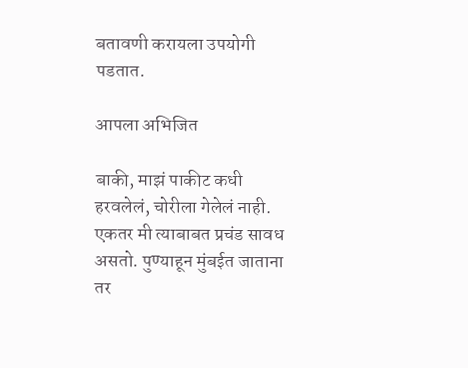बतावणी करायला उपयोगी पडतात.

आपला अभिजित

बाकी, माझं पाकीट कधी हरवलेलं, चोरीला गेलेलं नाही.
एकतर मी त्याबाबत प्रचंड सावध असतो. पुण्याहून मुंबईत जाताना तर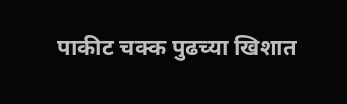पाकीट चक्क पुढच्या खिशात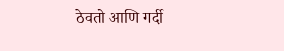ठेवतो आणि गर्दी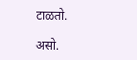टाळतो.

असो.